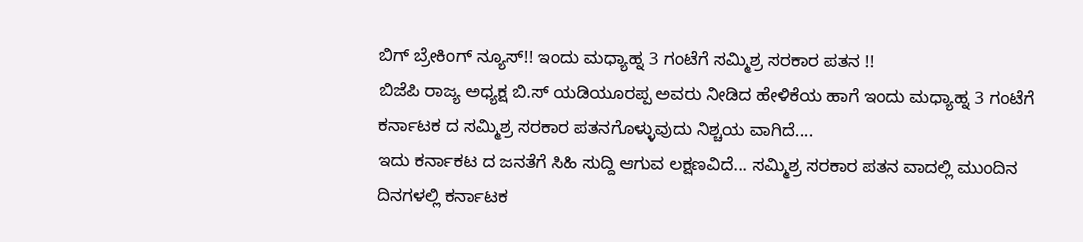ಬಿಗ್ ಬ್ರೇಕಿಂಗ್ ನ್ಯೂಸ್!! ಇಂದು ಮಧ್ಯಾಹ್ನ 3 ಗಂಟೆಗೆ ಸಮ್ಮಿಶ್ರ ಸರಕಾರ ಪತನ !!
ಬಿಜೆಪಿ ರಾಜ್ಯ ಅಧ್ಯಕ್ಷ ಬಿ.ಸ್ ಯಡಿಯೂರಪ್ಪ ಅವರು ನೀಡಿದ ಹೇಳಿಕೆಯ ಹಾಗೆ ಇಂದು ಮಧ್ಯಾಹ್ನ 3 ಗಂಟೆಗೆ ಕರ್ನಾಟಕ ದ ಸಮ್ಮಿಶ್ರ ಸರಕಾರ ಪತನಗೊಳ್ಳುವುದು ನಿಶ್ಚಯ ವಾಗಿದೆ....
ಇದು ಕರ್ನಾಕಟ ದ ಜನತೆಗೆ ಸಿಹಿ ಸುದ್ದಿ ಆಗುವ ಲಕ್ಷಣವಿದೆ... ಸಮ್ಮಿಶ್ರ ಸರಕಾರ ಪತನ ವಾದಲ್ಲಿ ಮುಂದಿನ ದಿನಗಳಲ್ಲಿ ಕರ್ನಾಟಕ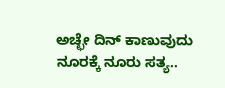ಅಚ್ಛೇ ದಿನ್ ಕಾಣುವುದು ನೂರಕ್ಕೆ ನೂರು ಸತ್ಯ..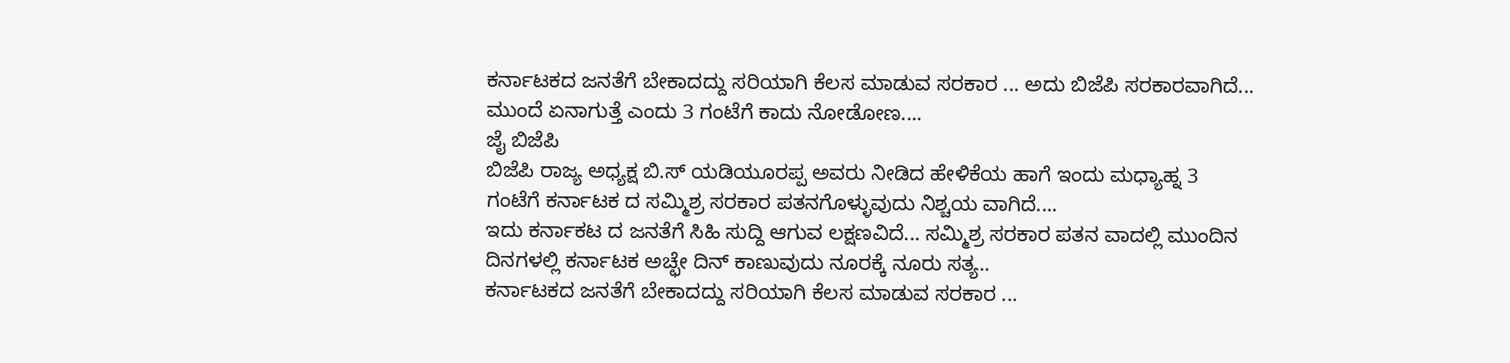ಕರ್ನಾಟಕದ ಜನತೆಗೆ ಬೇಕಾದದ್ದು ಸರಿಯಾಗಿ ಕೆಲಸ ಮಾಡುವ ಸರಕಾರ ... ಅದು ಬಿಜೆಪಿ ಸರಕಾರವಾಗಿದೆ...
ಮುಂದೆ ಏನಾಗುತ್ತೆ ಎಂದು 3 ಗಂಟೆಗೆ ಕಾದು ನೋಡೋಣ....
ಜೈ ಬಿಜೆಪಿ
ಬಿಜೆಪಿ ರಾಜ್ಯ ಅಧ್ಯಕ್ಷ ಬಿ.ಸ್ ಯಡಿಯೂರಪ್ಪ ಅವರು ನೀಡಿದ ಹೇಳಿಕೆಯ ಹಾಗೆ ಇಂದು ಮಧ್ಯಾಹ್ನ 3 ಗಂಟೆಗೆ ಕರ್ನಾಟಕ ದ ಸಮ್ಮಿಶ್ರ ಸರಕಾರ ಪತನಗೊಳ್ಳುವುದು ನಿಶ್ಚಯ ವಾಗಿದೆ....
ಇದು ಕರ್ನಾಕಟ ದ ಜನತೆಗೆ ಸಿಹಿ ಸುದ್ದಿ ಆಗುವ ಲಕ್ಷಣವಿದೆ... ಸಮ್ಮಿಶ್ರ ಸರಕಾರ ಪತನ ವಾದಲ್ಲಿ ಮುಂದಿನ ದಿನಗಳಲ್ಲಿ ಕರ್ನಾಟಕ ಅಚ್ಛೇ ದಿನ್ ಕಾಣುವುದು ನೂರಕ್ಕೆ ನೂರು ಸತ್ಯ..
ಕರ್ನಾಟಕದ ಜನತೆಗೆ ಬೇಕಾದದ್ದು ಸರಿಯಾಗಿ ಕೆಲಸ ಮಾಡುವ ಸರಕಾರ ...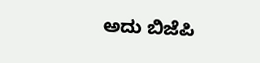ಅದು ಬಿಜೆಪಿ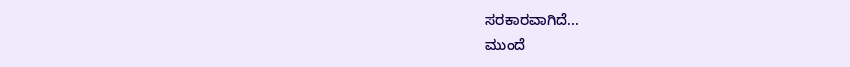ಸರಕಾರವಾಗಿದೆ...
ಮುಂದೆ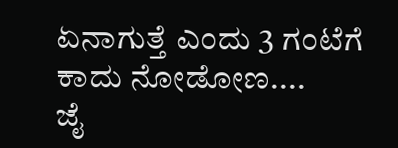ಏನಾಗುತ್ತೆ ಎಂದು 3 ಗಂಟೆಗೆ ಕಾದು ನೋಡೋಣ....
ಜೈ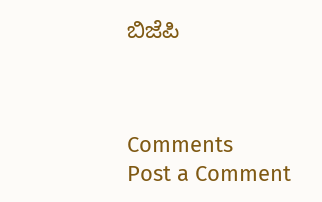ಬಿಜೆಪಿ



Comments
Post a Comment